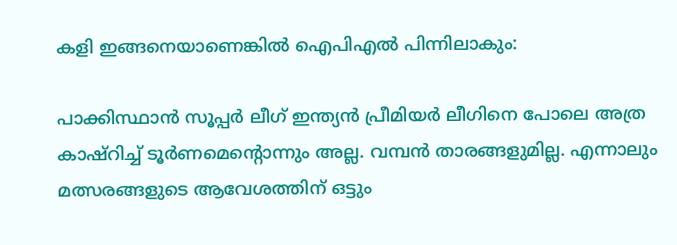കളി ഇങ്ങനെയാണെങ്കില്‍ ഐപിഎല്‍ പിന്നിലാകും:

പാക്കിസ്ഥാന്‍ സൂപ്പര്‍ ലീഗ് ഇന്ത്യന്‍ പ്രീമിയര്‍ ലീഗിനെ പോലെ അത്ര കാഷ്‌റിച്ച് ടൂര്‍ണമെന്റൊന്നും അല്ല. വമ്പന്‍ താരങ്ങളുമില്ല. എന്നാലും മത്സരങ്ങളുടെ ആവേശത്തിന് ഒട്ടും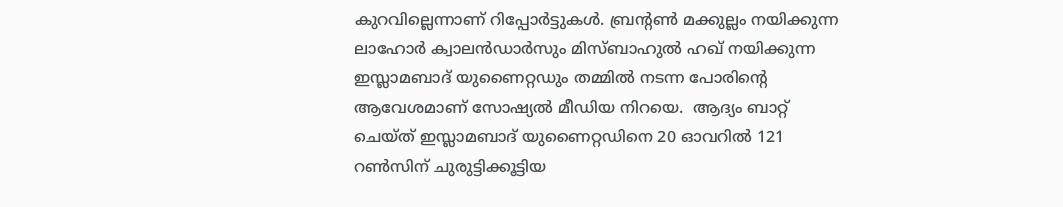കുറവില്ലെന്നാണ് റിപ്പോര്‍ട്ടുകള്‍. ബ്രന്റണ്‍ മക്കുല്ലം നയിക്കുന്ന ലാഹോര്‍ ക്വാലന്‍ഡാര്‍സും മിസ്ബാഹുല്‍ ഹഖ് നയിക്കുന്ന ഇസ്ലാമബാദ് യുണൈറ്റഡും തമ്മില്‍ നടന്ന പോരിന്റെ ആവേശമാണ് സോഷ്യല്‍ മീഡിയ നിറയെ.  ആദ്യം ബാറ്റ് ചെയ്ത് ഇസ്ലാമബാദ് യുണൈറ്റഡിനെ 20 ഓവറില്‍ 121 റണ്‍സിന് ചുരുട്ടിക്കൂട്ടിയ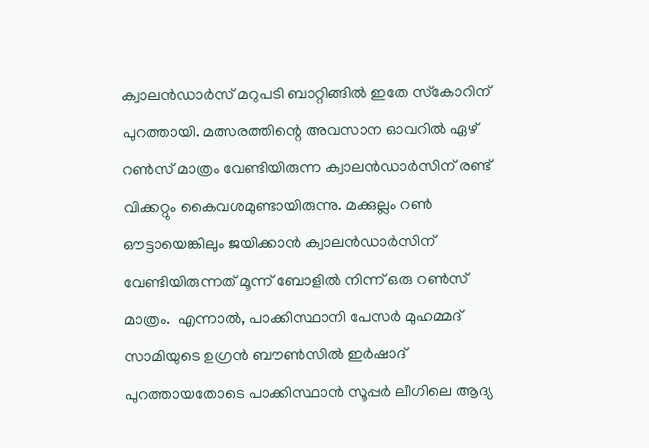ക്വാലന്‍ഡാര്‍സ് മറുപടി ബാറ്റിങ്ങില്‍ ഇതേ സ്‌കോറിന് പുറത്തായി. മത്സരത്തിന്റെ അവസാന ഓവറില്‍ ഏഴ് റണ്‍സ് മാത്രം വേണ്ടിയിരുന്ന ക്വാലന്‍ഡാര്‍സിന് രണ്ട് വിക്കറ്റും കൈവശമുണ്ടായിരുന്നു. മക്കുല്ലം റണ്‍ ഔട്ടായെങ്കിലും ജയിക്കാന്‍ ക്വാലന്‍ഡാര്‍സിന് വേണ്ടിയിരുന്നത് മൂന്ന് ബോളില്‍ നിന്ന് ഒരു റണ്‍സ് മാത്രം.  എന്നാല്‍, പാക്കിസ്ഥാനി പേസര്‍ മുഹമ്മദ് സാമിയുടെ ഉഗ്രന്‍ ബൗണ്‍സില്‍ ഇര്‍ഷാദ് പുറത്തായതോടെ പാക്കിസ്ഥാന്‍ സൂപ്പര്‍ ലീഗിലെ ആദ്യ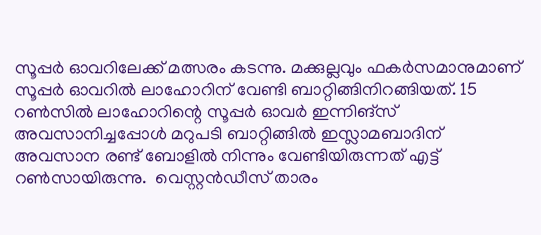സൂപ്പര്‍ ഓവറിലേക്ക് മത്സരം കടന്നു. മക്കുല്ലവും ഫകര്‍സമാനുമാണ് സൂപ്പര്‍ ഓവറില്‍ ലാഹോറിന് വേണ്ടി ബാറ്റിങ്ങിനിറങ്ങിയത്. 15 റണ്‍സില്‍ ലാഹോറിന്റെ സൂപ്പര്‍ ഓവര്‍ ഇന്നിങ്‌സ് അവസാനിച്ചപ്പോള്‍ മറുപടി ബാറ്റിങ്ങില്‍ ഇസ്ലാമബാദിന് അവസാന രണ്ട് ബോളില്‍ നിന്നും വേണ്ടിയിരുന്നത് എട്ട് റണ്‍സായിരുന്നു.  വെസ്റ്റന്‍ഡീസ് താരം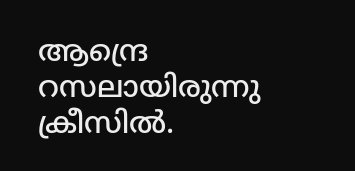ആന്ദ്രെ റസലായിരുന്നു ക്രീസില്‍.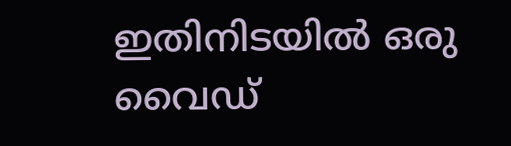ഇതിനിടയില്‍ ഒരു വൈഡ്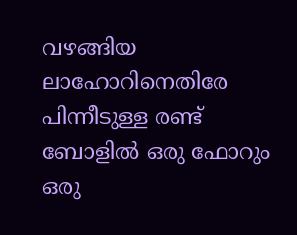വഴങ്ങിയ ലാഹോറിനെതിരേ പിന്നീടുള്ള രണ്ട് ബോളില്‍ ഒരു ഫോറും ഒരു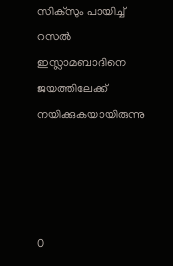സിക്‌സും പായിച്ച് റസല്‍ ഇസ്ലാമബാദിനെ ജയത്തിലേക്ക് നയിക്കുകയായിരുന്നു




0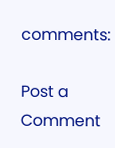comments:

Post a Comment